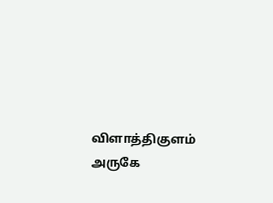விளாத்திகுளம் அருகே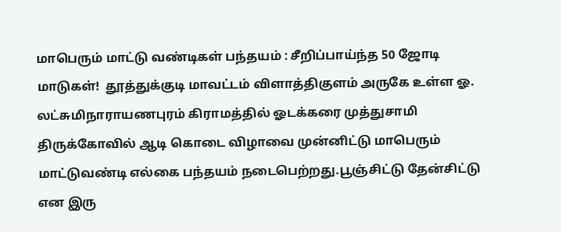மாபெரும் மாட்டு வண்டிகள் பந்தயம் : சீறிப்பாய்ந்த 50 ஜோடி மாடுகள்!  தூத்துக்குடி மாவட்டம் விளாத்திகுளம் அருகே உள்ள ஓ. லட்சுமிநாராயணபுரம் கிராமத்தில் ஓடக்கரை முத்துசாமி திருக்கோவில் ஆடி கொடை விழாவை முன்னிட்டு மாபெரும் மாட்டுவண்டி எல்கை பந்தயம் நடைபெற்றது.பூஞ்சிட்டு தேன்சிட்டு என இரு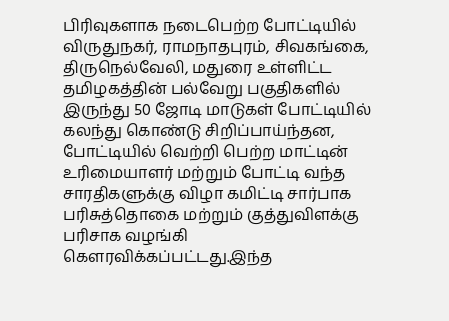பிரிவுகளாக நடைபெற்ற போட்டியில் விருதுநகர், ராமநாதபுரம், சிவகங்கை, திருநெல்வேலி, மதுரை உள்ளிட்ட தமிழகத்தின் பல்வேறு பகுதிகளில் இருந்து 50 ஜோடி மாடுகள் போட்டியில் கலந்து கொண்டு சிறிப்பாய்ந்தன, போட்டியில் வெற்றி பெற்ற மாட்டின் உரிமையாளர் மற்றும் போட்டி வந்த சாரதிகளுக்கு விழா கமிட்டி சார்பாக பரிசுத்தொகை மற்றும் குத்துவிளக்கு பரிசாக வழங்கி கௌரவிக்கப்பட்டது.இந்த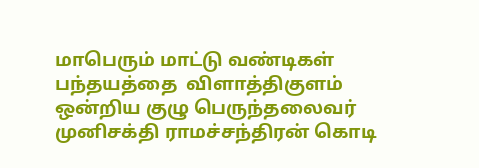மாபெரும் மாட்டு வண்டிகள் பந்தயத்தை  விளாத்திகுளம் ஒன்றிய குழு பெருந்தலைவர் முனிசக்தி ராமச்சந்திரன் கொடி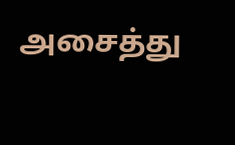அசைத்து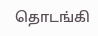தொடங்கி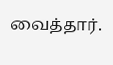வைத்தார்.